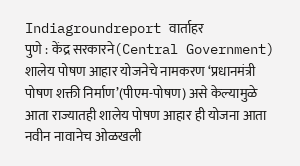Indiagroundreport वार्ताहर
पुणे : केंद्र सरकारने(Central Government) शालेय पोषण आहार योजनेचे नामकरण ‘प्रधानमंत्री पोषण शक्ती निर्माण’(पीएम-पोषण) असे केल्यामुळे आता राज्यातही शालेय पोषण आहार ही योजना आता नवीन नावानेच ओळखली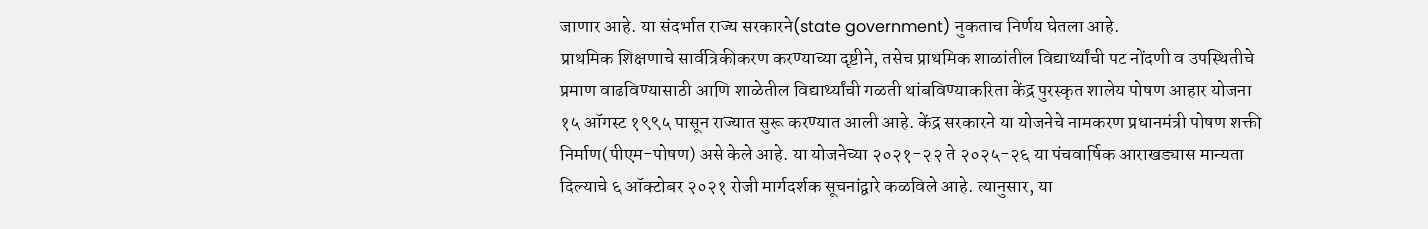जाणार आहे. या संदर्भात राज्य सरकारने(state government) नुकताच निर्णय घेतला आहे.
प्राथमिक शिक्षणाचे सार्वत्रिकीकरण करण्याच्या दृष्टीने, तसेच प्राथमिक शाळांतील विद्यार्थ्यांची पट नोंदणी व उपस्थितीचे प्रमाण वाढविण्यासाठी आणि शाळेतील विद्यार्थ्यांची गळती थांबविण्याकरिता केंद्र पुरस्कृत शालेय पोषण आहार योजना १५ ऑगस्ट १९९५ पासून राज्यात सुरू करण्यात आली आहे. केंद्र सरकारने या योजनेचे नामकरण प्रधानमंत्री पोषण शक्ती निर्माण(पीएम-पोषण) असे केले आहे. या योजनेच्या २०२१-२२ ते २०२५-२६ या पंचवार्षिक आराखड्यास मान्यता दिल्याचे ६ ऑक्टोबर २०२१ रोजी मार्गदर्शक सूचनांद्वारे कळविले आहे. त्यानुसार, या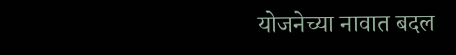योजनेच्या नावात बदल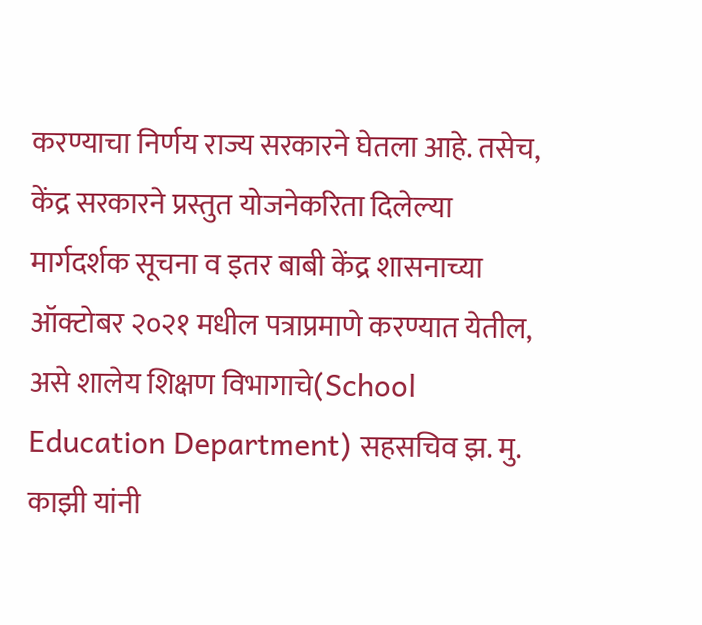करण्याचा निर्णय राज्य सरकारने घेतला आहे. तसेच, केंद्र सरकारने प्रस्तुत योजनेकरिता दिलेल्या मार्गदर्शक सूचना व इतर बाबी केंद्र शासनाच्या ऑक्टोबर २०२१ मधील पत्राप्रमाणे करण्यात येतील, असे शालेय शिक्षण विभागाचे(School Education Department) सहसचिव झ. मु. काझी यांनी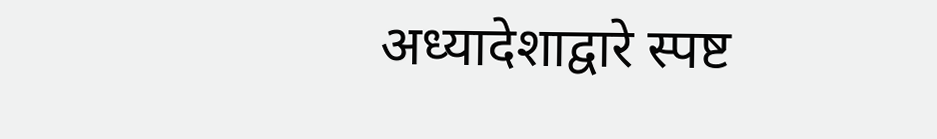अध्यादेशाद्वारे स्पष्ट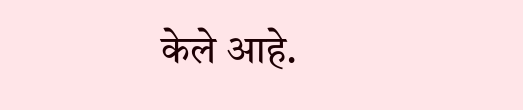केले आहे.